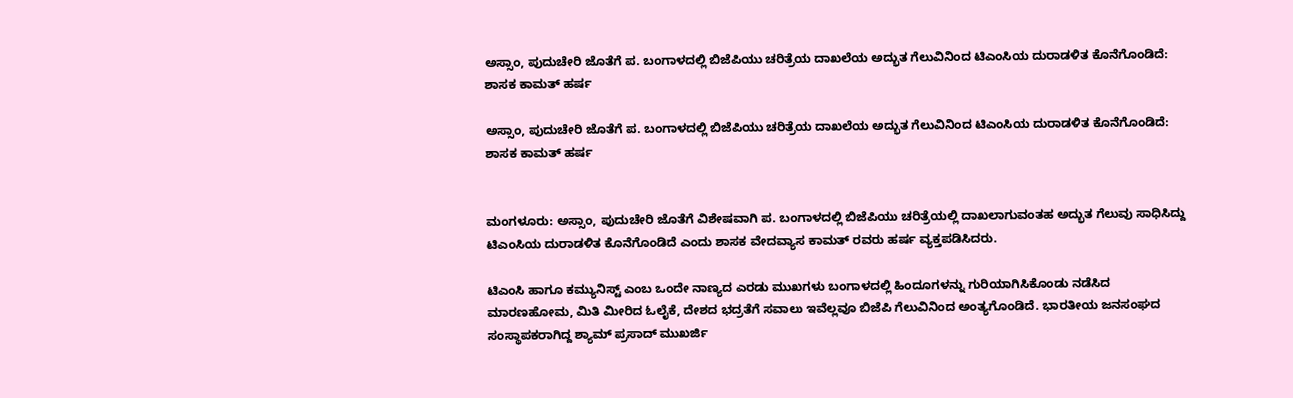ಅಸ್ಸಾಂ, ಪುದುಚೇರಿ ಜೊತೆಗೆ ಪ. ಬಂಗಾಳದಲ್ಲಿ ಬಿಜೆಪಿಯು ಚರಿತ್ರೆಯ ದಾಖಲೆಯ ಅದ್ಭುತ ಗೆಲುವಿನಿಂದ ಟಿಎಂಸಿಯ ದುರಾಡಳಿತ ಕೊನೆಗೊಂಡಿದೆ: ಶಾಸಕ ಕಾಮತ್ ಹರ್ಷ

ಅಸ್ಸಾಂ, ಪುದುಚೇರಿ ಜೊತೆಗೆ ಪ. ಬಂಗಾಳದಲ್ಲಿ ಬಿಜೆಪಿಯು ಚರಿತ್ರೆಯ ದಾಖಲೆಯ ಅದ್ಭುತ ಗೆಲುವಿನಿಂದ ಟಿಎಂಸಿಯ ದುರಾಡಳಿತ ಕೊನೆಗೊಂಡಿದೆ: ಶಾಸಕ ಕಾಮತ್ ಹರ್ಷ


ಮಂಗಳೂರು: ಅಸ್ಸಾಂ, ಪುದುಚೇರಿ ಜೊತೆಗೆ ವಿಶೇಷವಾಗಿ ಪ. ಬಂಗಾಳದಲ್ಲಿ ಬಿಜೆಪಿಯು ಚರಿತ್ರೆಯಲ್ಲಿ ದಾಖಲಾಗುವಂತಹ ಅದ್ಭುತ ಗೆಲುವು ಸಾಧಿಸಿದ್ದು ಟಿಎಂಸಿಯ ದುರಾಡಳಿತ ಕೊನೆಗೊಂಡಿದೆ ಎಂದು ಶಾಸಕ ವೇದವ್ಯಾಸ ಕಾಮತ್ ರವರು ಹರ್ಷ ವ್ಯಕ್ತಪಡಿಸಿದರು.

ಟಿಎಂಸಿ ಹಾಗೂ ಕಮ್ಯುನಿಸ್ಟ್ ಎಂಬ ಒಂದೇ ನಾಣ್ಯದ ಎರಡು ಮುಖಗಳು ಬಂಗಾಳದಲ್ಲಿ ಹಿಂದೂಗಳನ್ನು ಗುರಿಯಾಗಿಸಿಕೊಂಡು ನಡೆಸಿದ ಮಾರಣಹೋಮ, ಮಿತಿ ಮೀರಿದ ಓಲೈಕೆ, ದೇಶದ ಭದ್ರತೆಗೆ ಸವಾಲು ಇವೆಲ್ಲವೂ ಬಿಜೆಪಿ ಗೆಲುವಿನಿಂದ ಅಂತ್ಯಗೊಂಡಿದೆ. ಭಾರತೀಯ ಜನಸಂಘದ ಸಂಸ್ಥಾಪಕರಾಗಿದ್ದ ಶ್ಯಾಮ್ ಪ್ರಸಾದ್ ಮುಖರ್ಜಿ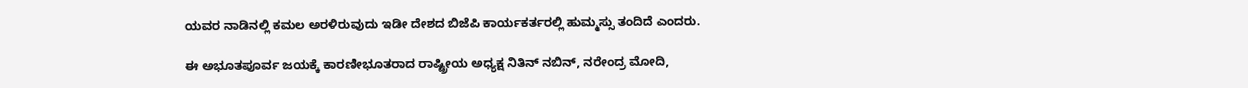ಯವರ ನಾಡಿನಲ್ಲಿ ಕಮಲ ಅರಳಿರುವುದು ಇಡೀ ದೇಶದ ಬಿಜೆಪಿ ಕಾರ್ಯಕರ್ತರಲ್ಲಿ ಹುಮ್ಮಸ್ಸು ತಂದಿದೆ ಎಂದರು.

ಈ ಅಭೂತಪೂರ್ವ ಜಯಕ್ಕೆ ಕಾರಣೀಭೂತರಾದ ರಾಷ್ಟ್ರೀಯ ಅಧ್ಯಕ್ಷ ನಿತಿನ್ ನಬಿನ್, ನರೇಂದ್ರ ಮೋದಿ,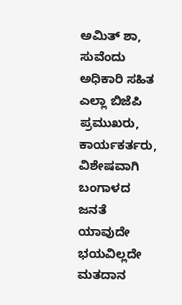ಅಮಿತ್ ಶಾ, ಸುವೆಂದು ಅಧಿಕಾರಿ ಸಹಿತ ಎಲ್ಲಾ ಬಿಜೆಪಿ ಪ್ರಮುಖರು, ಕಾರ್ಯಕರ್ತರು, ವಿಶೇಷವಾಗಿ ಬಂಗಾಳದ ಜನತೆ ಯಾವುದೇ ಭಯವಿಲ್ಲದೇ ಮತದಾನ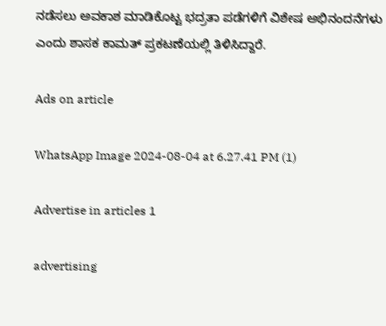ನಡೆಸಲು ಅವಕಾಶ ಮಾಡಿಕೊಟ್ಟ ಭದ್ರತಾ ಪಡೆಗಳಿಗೆ ವಿಶೇಷ ಅಭಿನಂದನೆಗಳು ಎಂದು ಶಾಸಕ ಕಾಮತ್ ಪ್ರಕಟಣೆಯಲ್ಲಿ ತಿಳಿಸಿದ್ದಾರೆ.

Ads on article

WhatsApp Image 2024-08-04 at 6.27.41 PM (1)

Advertise in articles 1

advertising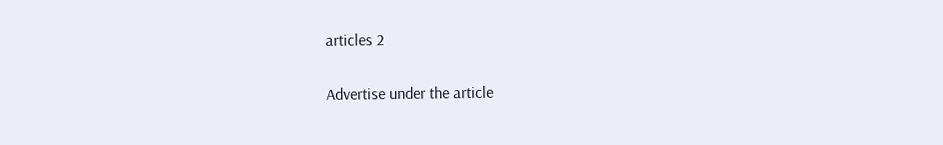articles 2

Advertise under the article